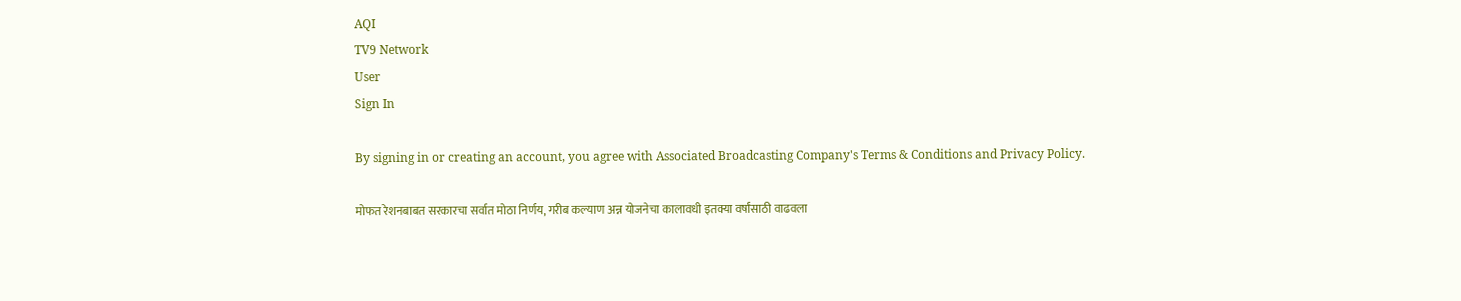AQI
TV9 Network
User
Sign In

By signing in or creating an account, you agree with Associated Broadcasting Company's Terms & Conditions and Privacy Policy.

मोफत रेशनबाबत सरकारचा सर्वात मोठा निर्णय, गरीब कल्याण अन्न योजनेचा कालावधी इतक्या वर्षांसाठी वाढवला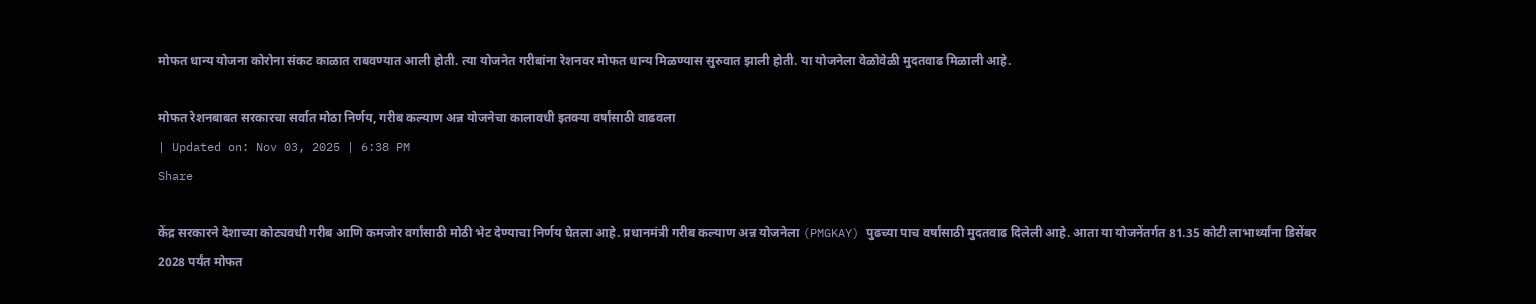मोफत धान्य योजना कोरोना संकट काळात राबवण्यात आली होती. त्या योजनेत गरीबांना रेशनवर मोफत धान्य मिळण्यास सुरुवात झाली होती. या योजनेला वेळोवेळी मुदतवाढ मिळाली आहे.

मोफत रेशनबाबत सरकारचा सर्वात मोठा निर्णय, गरीब कल्याण अन्न योजनेचा कालावधी इतक्या वर्षांसाठी वाढवला
| Updated on: Nov 03, 2025 | 6:38 PM
Share

केंद्र सरकारने देशाच्या कोट्यवधी गरीब आणि कमजोर वर्गांसाठी मोठी भेट देण्याचा निर्णय घेतला आहे. प्रधानमंत्री गरीब कल्याण अन्न योजनेला (PMGKAY) पुढच्या पाच वर्षांसाठी मुदतवाढ दिलेली आहे. आता या योजनेंतर्गत 81.35 कोटी लाभार्थ्यांना डिसेंबर 2028 पर्यंत मोफत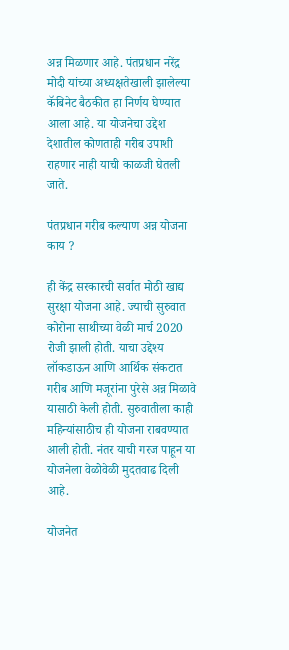अन्न मिळणार आहे. पंतप्रधान नरेंद्र मोदी यांच्या अध्यक्षतेखाली झालेल्या कॅबिनेट बैठकीत हा निर्णय घेण्यात आला आहे. या योजनेचा उद्देश देशातील कोणताही गरीब उपाशी राहणार नाही याची काळजी घेतली जाते.

पंतप्रधान गरीब कल्याण अन्न योजना काय ?

ही केंद्र सरकारची सर्वात मोठी खाद्य सुरक्षा योजना आहे. ज्याची सुरुवात कोरोना साथीच्या वेळी मार्च 2020 रोजी झाली होती. याचा उद्देश्य लॉकडाऊन आणि आर्थिक संकटात गरीब आणि मजूरांना पुरेसे अन्न मिळावे यासाठी केली होती. सुरुवातीला काही महिन्यांसाठीच ही योजना राबवण्यात आली होती. नंतर याची गरज पाहून या योजनेला वेळोवेळी मुदतवाढ दिली आहे.

योजनेत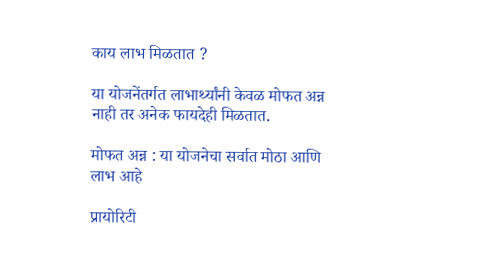काय लाभ मिळतात ?

या योजनेंतर्गत लाभार्थ्यांनी केवळ मोफत अन्न नाही तर अनेक फायदेही मिळतात.

मोफत अन्न : या योजनेचा सर्वात मोठा आणि लाभ आहे

प्रायोरिटी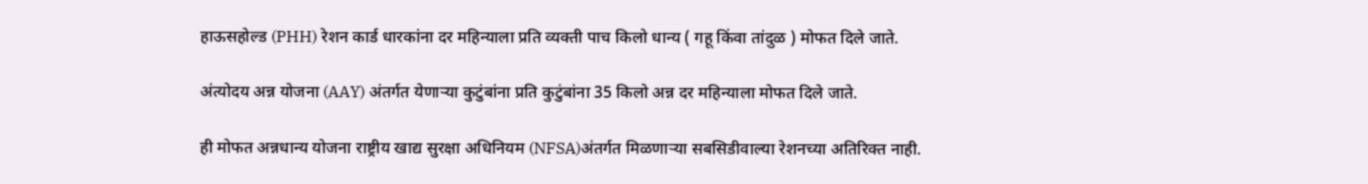हाऊसहोल्ड (PHH) रेशन कार्ड धारकांना दर महिन्याला प्रति व्यक्ती पाच किलो धान्य ( गहू किंवा तांदुळ ) मोफत दिले जाते.

अंत्योदय अन्न योजना (AAY) अंतर्गत येणाऱ्या कुटुंबांना प्रति कुटुंबांना 35 किलो अन्न दर महिन्याला मोफत दिले जाते.

ही मोफत अन्नधान्य योजना राष्ट्रीय खाद्य सुरक्षा अधिनियम (NFSA)अंतर्गत मिळणाऱ्या सबसिडीवाल्या रेशनच्या अतिरिक्त नाही.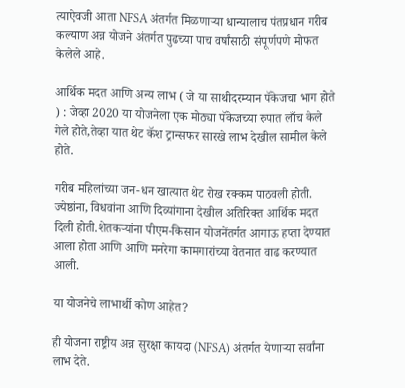त्याऐवजी आता NFSA अंतर्गत मिळणाऱ्या धान्यालाच पंतप्रधान गरीब कल्याण अन्न योजने अंतर्गत पुढच्या पाच वर्षांसाठी संपूर्णपणे मोफत केलेले आहे.

आर्थिक मदत आणि अन्य लाभ ( जे या साथीदरम्यान पॅकेजचा भाग होते ) : जेव्हा 2020 या योजनेला एक मोठ्या पॅकेजच्या रुपात लाँच केले गेले होते,तेव्हा यात थेट कॅश ट्रान्सफर सारखे लाभ देखील सामील केले होते.

गरीब महिलांच्या जन-धन खात्यात थेट रोख रक्कम पाठवली होती. ज्येष्ठांना, विधवांना आणि दिव्यांगाना देखील अतिरिक्त आर्थिक मदत दिली होती.शेतकऱ्यांना पीएम-किसान योजनेंतर्गत आगाऊ हप्ता देण्यात आला होता आणि आणि मनरेगा कामगारांच्या वेतनात वाढ करण्यात आली.

या योजनेचे लाभार्थी कोण आहेत?

ही योजना राष्ट्रीय अन्न सुरक्षा कायदा (NFSA) अंतर्गत येणाऱ्या सर्वांना लाभ देते.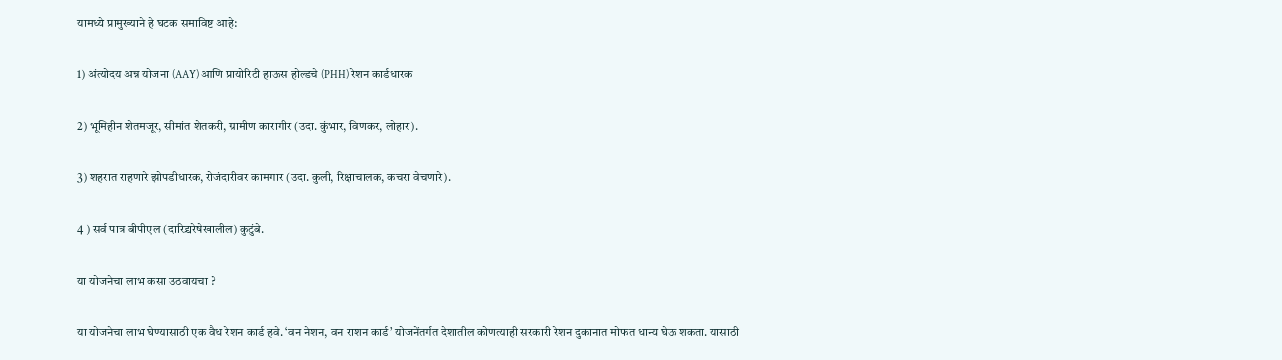यामध्ये प्रामुख्याने हे घटक समाविष्ट आहे:

1) अंत्योदय अन्न योजना (AAY) आणि प्रायोरिटी हाऊस होल्डचे (PHH) रेशन कार्डधारक

2) भूमिहीन शेतमजूर, सीमांत शेतकरी, ग्रामीण कारागीर (उदा. कुंभार, विणकर, लोहार).

3) शहरात राहणारे झोपडीधारक, रोजंदारीवर कामगार (उदा. कुली, रिक्षाचालक, कचरा वेचणारे).

4 ) सर्व पात्र बीपीएल (दारिद्र्यरेषेखालील) कुटुंबे.

या योजनेचा लाभ कसा उठवायचा ?

या योजनेचा लाभ घेण्यासाठी एक वैध रेशन कार्ड हवे. ‘वन नेशन, वन राशन कार्ड’ योजनेंतर्गत देशातील कोणत्याही सरकारी रेशन दुकानात मोफत धान्य घेऊ शकता. यासाठी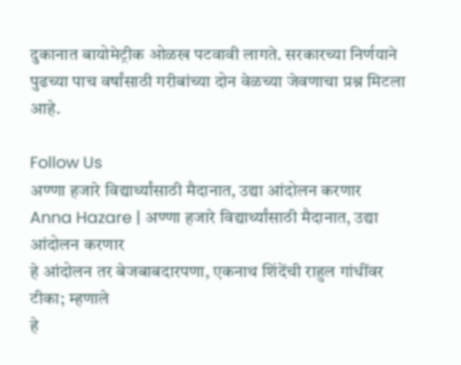दुकानात बायोमेट्रीक ओळख पटवावी लागते. सरकारच्या निर्णयाने पुढच्या पाच वर्षांसाठी गरीबांच्या दोन वेळच्या जेवणाचा प्रश्न मिटला आहे.

Follow Us
अण्णा हजारे विद्यार्थ्यांसाठी मैदानात, उद्या आंदोलन करणार
Anna Hazare | अण्णा हजारे विद्यार्थ्यांसाठी मैदानात, उद्या आंदोलन करणार
हे आंदोलन तर बेजबाबदारपणा, एकनाथ शिंदेंची राहुल गांधींवर टीका; म्हणाले
हे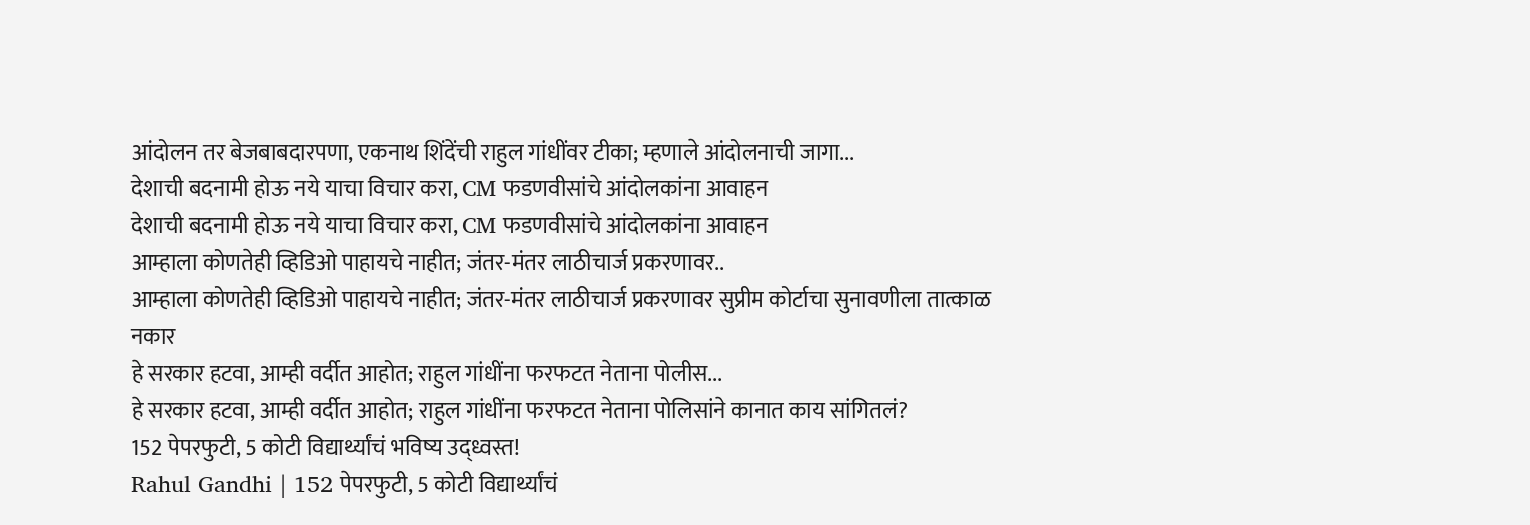आंदोलन तर बेजबाबदारपणा, एकनाथ शिंदेंची राहुल गांधींवर टीका; म्हणाले आंदोलनाची जागा...
देशाची बदनामी होऊ नये याचा विचार करा, CM फडणवीसांचे आंदोलकांना आवाहन
देशाची बदनामी होऊ नये याचा विचार करा, CM फडणवीसांचे आंदोलकांना आवाहन
आम्हाला कोणतेही व्हिडिओ पाहायचे नाहीत; जंतर-मंतर लाठीचार्ज प्रकरणावर..
आम्हाला कोणतेही व्हिडिओ पाहायचे नाहीत; जंतर-मंतर लाठीचार्ज प्रकरणावर सुप्रीम कोर्टाचा सुनावणीला तात्काळ नकार
हे सरकार हटवा, आम्ही वर्दीत आहोत; राहुल गांधींना फरफटत नेताना पोलीस...
हे सरकार हटवा, आम्ही वर्दीत आहोत; राहुल गांधींना फरफटत नेताना पोलिसांने कानात काय सांगितलं?
152 पेपरफुटी, 5 कोटी विद्यार्थ्यांचं भविष्य उद्ध्वस्त!
Rahul Gandhi | 152 पेपरफुटी, 5 कोटी विद्यार्थ्यांचं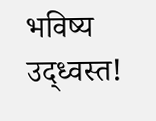भविष्य उद्ध्वस्त!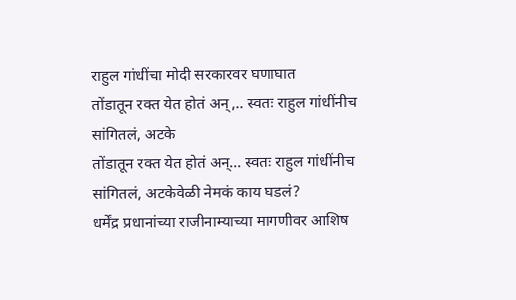राहुल गांधींचा मोदी सरकारवर घणाघात
तोंडातून रक्त येत होतं अन्,.. स्वतः राहुल गांधींनीच सांगितलं, अटके
तोंडातून रक्त येत होतं अन्... स्वतः राहुल गांधींनीच सांगितलं, अटकेवेळी नेमकं काय घडलं?
धर्मेंद्र प्रधानांच्या राजीनाम्याच्या मागणीवर आशिष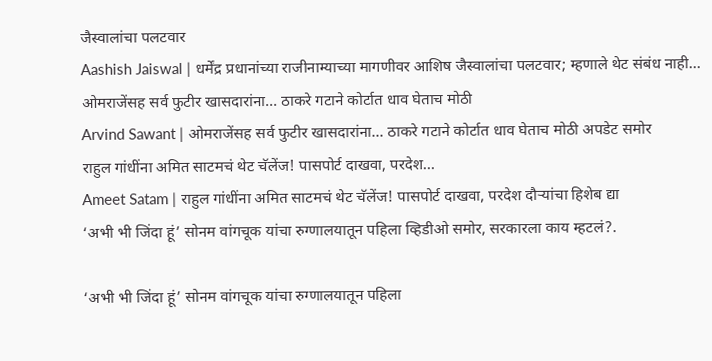जैस्वालांचा पलटवार
Aashish Jaiswal | धर्मेंद्र प्रधानांच्या राजीनाम्याच्या मागणीवर आशिष जैस्वालांचा पलटवार; म्हणाले थेट संबंध नाही...
ओमराजेंसह सर्व फुटीर खासदारांना... ठाकरे गटाने कोर्टात धाव घेताच मोठी
Arvind Sawant | ओमराजेंसह सर्व फुटीर खासदारांना... ठाकरे गटाने कोर्टात धाव घेताच मोठी अपडेट समोर
राहुल गांधींना अमित साटमचं थेट चॅलेंज! पासपोर्ट दाखवा, परदेश...
Ameet Satam | राहुल गांधींना अमित साटमचं थेट चॅलेंज! पासपोर्ट दाखवा, परदेश दौऱ्यांचा हिशेब द्या
‘अभी भी जिंदा हूं’ सोनम वांगचूक यांचा रुग्णालयातून पहिला व्हिडीओ समोर, सरकारला काय म्हटलं?.

‘अभी भी जिंदा हूं’ सोनम वांगचूक यांचा रुग्णालयातून पहिला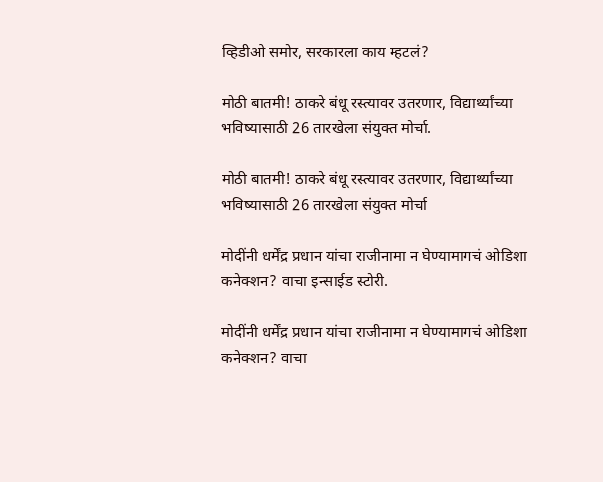व्हिडीओ समोर, सरकारला काय म्हटलं?

मोठी बातमी! ठाकरे बंधू रस्त्यावर उतरणार, विद्यार्थ्यांच्या भविष्यासाठी 26 तारखेला संयुक्त मोर्चा.

मोठी बातमी! ठाकरे बंधू रस्त्यावर उतरणार, विद्यार्थ्यांच्या भविष्यासाठी 26 तारखेला संयुक्त मोर्चा

मोदींनी धर्मेंद्र प्रधान यांचा राजीनामा न घेण्यामागचं ओडिशा कनेक्शन? वाचा इन्साईड स्टोरी.

मोदींनी धर्मेंद्र प्रधान यांचा राजीनामा न घेण्यामागचं ओडिशा कनेक्शन? वाचा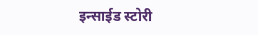इन्साईड स्टोरी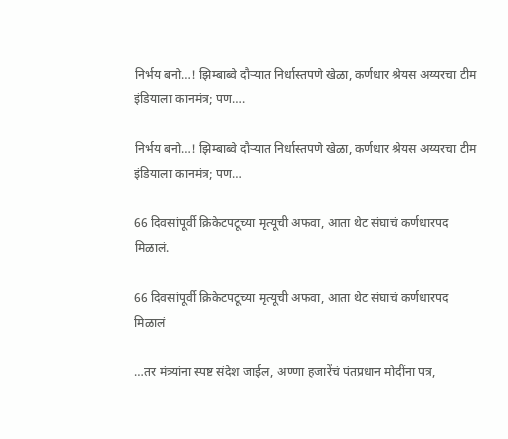निर्भय बनो…! झिम्बाब्वे दौऱ्यात निर्धास्तपणे खेळा, कर्णधार श्रेयस अय्यरचा टीम इंडियाला कानमंत्र; पण….

निर्भय बनो…! झिम्बाब्वे दौऱ्यात निर्धास्तपणे खेळा, कर्णधार श्रेयस अय्यरचा टीम इंडियाला कानमंत्र; पण…

66 दिवसांपूर्वी क्रिकेटपटूच्या मृत्यूची अफवा, आता थेट संघाचं कर्णधारपद मिळालं.

66 दिवसांपूर्वी क्रिकेटपटूच्या मृत्यूची अफवा, आता थेट संघाचं कर्णधारपद मिळालं

…तर मंत्र्यांना स्पष्ट संदेश जाईल, अण्णा हजारेंचं पंतप्रधान मोदींना पत्र,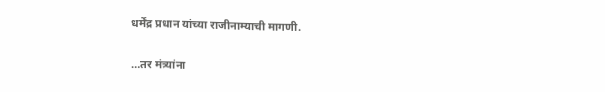धर्मेंद्र प्रधान यांच्या राजीनाम्याची मागणी.

…तर मंत्र्यांना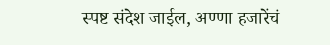स्पष्ट संदेश जाईल, अण्णा हजारेंचं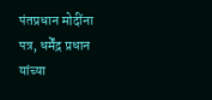पंतप्रधान मोदींना पत्र, धर्मेंद्र प्रधान यांच्या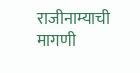राजीनाम्याची मागणी